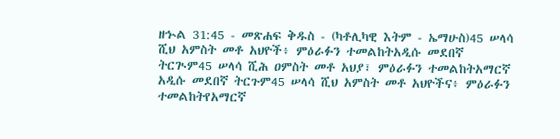ዘኍል 31:45 - መጽሐፍ ቅዱስ - (ካቶሊካዊ እትም - ኤማሁስ)45 ሠላሳ ሺህ አምስት መቶ አህዮች፥ ምዕራፉን ተመልከትአዲሱ መደበኛ ትርጒም45 ሠላሳ ሺሕ ዐምስት መቶ አህያ፣ ምዕራፉን ተመልከትአማርኛ አዲሱ መደበኛ ትርጉም45 ሠላሳ ሺህ አምስት መቶ አህዮችና፥ ምዕራፉን ተመልከትየአማርኛ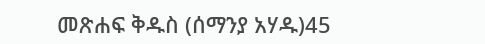መጽሐፍ ቅዱስ (ሰማንያ አሃዱ)45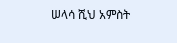ሠላሳ ሺህ አምስት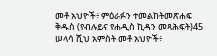መቶ አህዮች፥ ምዕራፉን ተመልከትመጽሐፍ ቅዱስ (የብሉይና የሐዲስ ኪዳን መጻሕፍት)45 ሠላሳ ሺህ አምስት መቶ አህዮች፥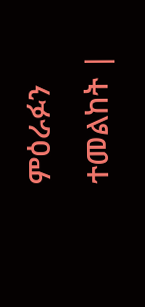ምዕራፉን ተመልከት |